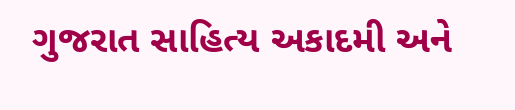ગુજરાત સાહિત્ય અકાદમી અને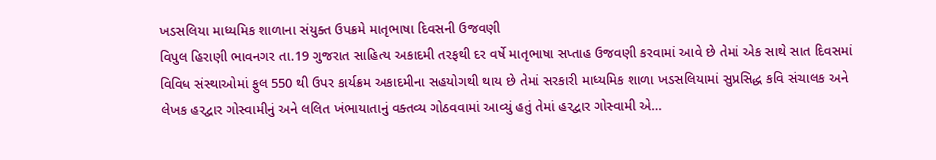ખડસલિયા માધ્યમિક શાળાના સંયુક્ત ઉપક્રમે માતૃભાષા દિવસની ઉજવણી
વિપુલ હિરાણી ભાવનગર તા.19 ગુજરાત સાહિત્ય અકાદમી તરફથી દર વર્ષે માતૃભાષા સપ્તાહ ઉજવણી કરવામાં આવે છે તેમાં એક સાથે સાત દિવસમાં વિવિધ સંસ્થાઓમાં ફુલ 550 થી ઉપર કાર્યક્રમ અકાદમીના સહયોગથી થાય છે તેમાં સરકારી માધ્યમિક શાળા ખડસલિયામાં સુપ્રસિદ્ધ કવિ સંચાલક અને લેખક હરદ્વાર ગોસ્વામીનું અને લલિત ખંભાયાતાનું વક્તવ્ય ગોઠવવામાં આવ્યું હતું તેમાં હરદ્વાર ગોસ્વામી એ…